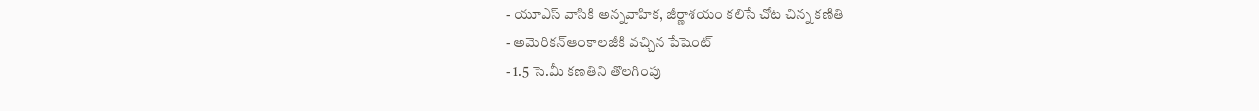- యూఎస్ వాసికి అన్నవాహిక, జీర్ణాశయం కలిసే చోట చిన్న కణితి
- అమెరికన్ఆంకాలజీకి వచ్చిన పేషెంట్
- 1.5 సె.మీ కణతిని తొలగింపు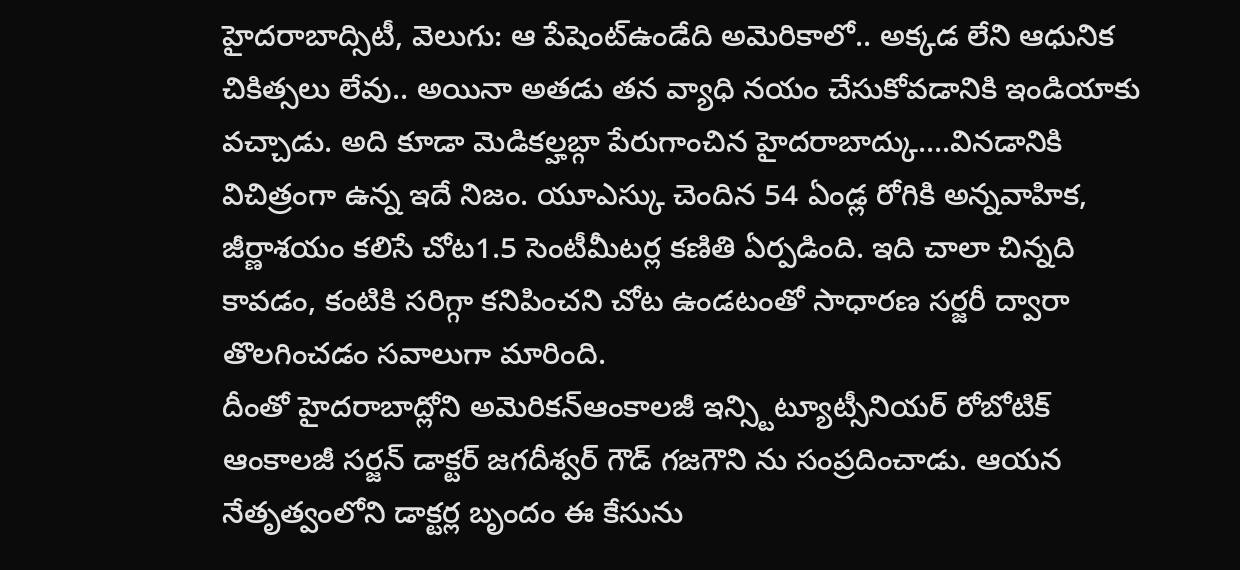హైదరాబాద్సిటీ, వెలుగు: ఆ పేషెంట్ఉండేది అమెరికాలో.. అక్కడ లేని ఆధునిక చికిత్సలు లేవు.. అయినా అతడు తన వ్యాధి నయం చేసుకోవడానికి ఇండియాకు వచ్చాడు. అది కూడా మెడికల్హబ్గా పేరుగాంచిన హైదరాబాద్కు....వినడానికి విచిత్రంగా ఉన్న ఇదే నిజం. యూఎస్కు చెందిన 54 ఏండ్ల రోగికి అన్నవాహిక, జీర్ణాశయం కలిసే చోట1.5 సెంటీమీటర్ల కణితి ఏర్పడింది. ఇది చాలా చిన్నది కావడం, కంటికి సరిగ్గా కనిపించని చోట ఉండటంతో సాధారణ సర్జరీ ద్వారా తొలగించడం సవాలుగా మారింది.
దీంతో హైదరాబాద్లోని అమెరికన్ఆంకాలజీ ఇన్స్టిట్యూట్సీనియర్ రోబోటిక్ ఆంకాలజీ సర్జన్ డాక్టర్ జగదీశ్వర్ గౌడ్ గజగౌని ను సంప్రదించాడు. ఆయన నేతృత్వంలోని డాక్టర్ల బృందం ఈ కేసును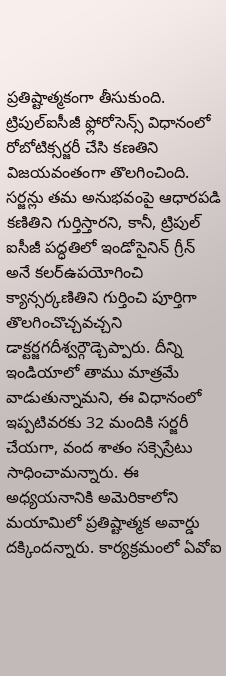ప్రతిష్టాత్మకంగా తీసుకుంది. ట్రిపుల్ఐసీజీ ఫ్లోరోసెన్స్ విధానంలో రోబోటిక్సర్జరీ చేసి కణతిని విజయవంతంగా తొలగించింది.
సర్జన్లు తమ అనుభవంపై ఆధారపడి కణితిని గుర్తిస్తారని, కానీ, ట్రిపుల్ ఐసీజీ పద్ధతిలో ఇండోసైనిన్ గ్రీన్ అనే కలర్ఉపయోగించి క్యాన్సర్కణితిని గుర్తించి పూర్తిగా తొలగించొచ్చవచ్చని డాక్టర్జగదీశ్వర్గౌడ్చెప్పారు. దీన్ని ఇండియాలో తాము మాత్రమే వాడుతున్నామని, ఈ విధానంలో ఇప్పటివరకు 32 మందికి సర్జరీ చేయగా, వంద శాతం సక్సెస్రేటు సాధించామన్నారు. ఈ అధ్యయనానికి అమెరికాలోని మయామిలో ప్రతిష్టాత్మక అవార్డు దక్కిందన్నారు. కార్యక్రమంలో ఏవోఐ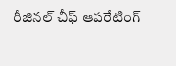రీజినల్ చీఫ్ ఆపరేటింగ్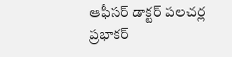ఆఫీసర్ డాక్టర్ పలచర్ల ప్రభాకర్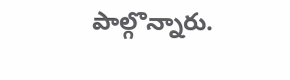పాల్గొన్నారు.